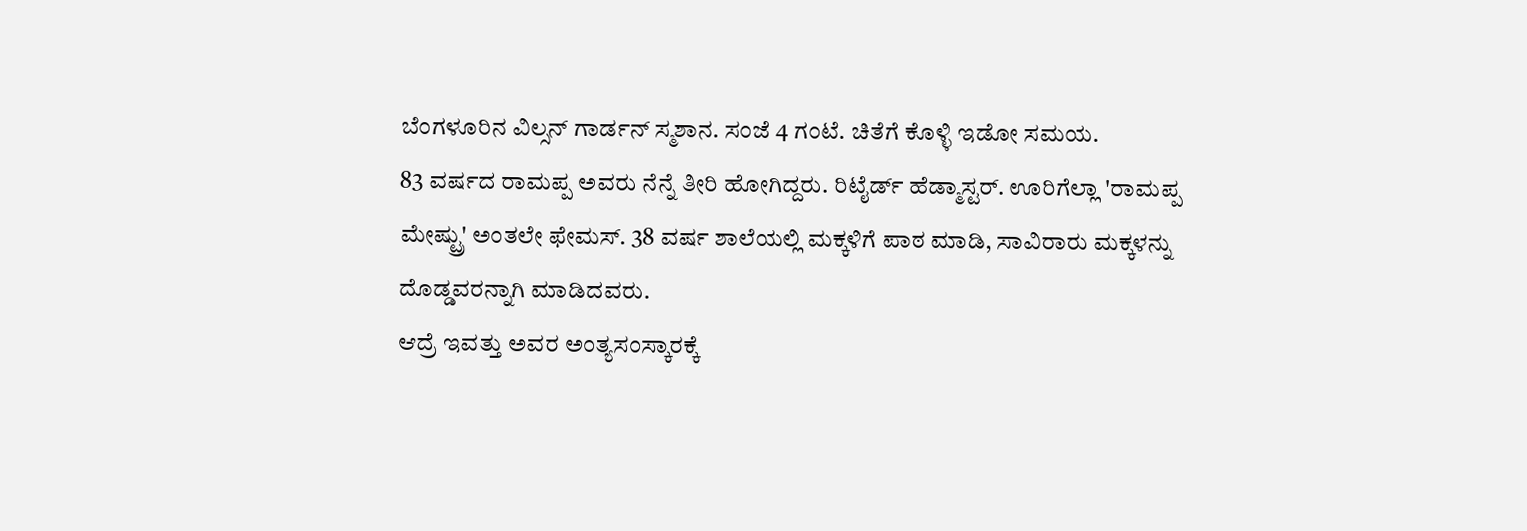ಬೆಂಗಳೂರಿನ ವಿಲ್ಸನ್ ಗಾರ್ಡನ್ ಸ್ಮಶಾನ. ಸಂಜೆ 4 ಗಂಟೆ. ಚಿತೆಗೆ ಕೊಳ್ಳಿ ಇಡೋ ಸಮಯ.
83 ವರ್ಷದ ರಾಮಪ್ಪ ಅವರು ನೆನ್ನೆ ತೀರಿ ಹೋಗಿದ್ದರು. ರಿಟೈರ್ಡ್ ಹೆಡ್ಮಾಸ್ಟರ್. ಊರಿಗೆಲ್ಲಾ 'ರಾಮಪ್ಪ ಮೇಷ್ಟ್ರು' ಅಂತಲೇ ಫೇಮಸ್. 38 ವರ್ಷ ಶಾಲೆಯಲ್ಲಿ ಮಕ್ಕಳಿಗೆ ಪಾಠ ಮಾಡಿ, ಸಾವಿರಾರು ಮಕ್ಕಳನ್ನು ದೊಡ್ಡವರನ್ನಾಗಿ ಮಾಡಿದವರು.
ಆದ್ರೆ ಇವತ್ತು ಅವರ ಅಂತ್ಯಸಂಸ್ಕಾರಕ್ಕೆ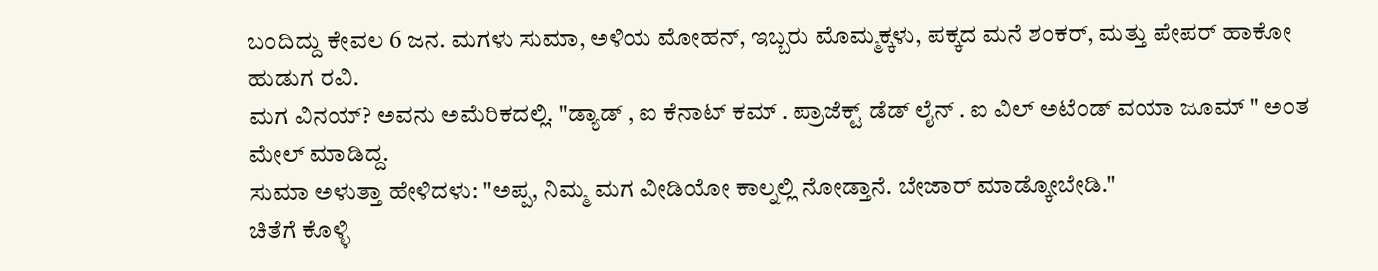ಬಂದಿದ್ದು ಕೇವಲ 6 ಜನ. ಮಗಳು ಸುಮಾ, ಅಳಿಯ ಮೋಹನ್, ಇಬ್ಬರು ಮೊಮ್ಮಕ್ಕಳು, ಪಕ್ಕದ ಮನೆ ಶಂಕರ್, ಮತ್ತು ಪೇಪರ್ ಹಾಕೋ ಹುಡುಗ ರವಿ.
ಮಗ ವಿನಯ್? ಅವನು ಅಮೆರಿಕದಲ್ಲಿ. "ಡ್ಯಾಡ್ , ಐ ಕೆನಾಟ್ ಕಮ್ . ಪ್ರಾಜೆಕ್ಟ್ ಡೆಡ್ ಲೈನ್ . ಐ ವಿಲ್ ಅಟೆಂಡ್ ವಯಾ ಜೂಮ್ " ಅಂತ ಮೇಲ್ ಮಾಡಿದ್ದ.
ಸುಮಾ ಅಳುತ್ತಾ ಹೇಳಿದಳು: "ಅಪ್ಪ, ನಿಮ್ಮ ಮಗ ವೀಡಿಯೋ ಕಾಲ್ನಲ್ಲಿ ನೋಡ್ತಾನೆ. ಬೇಜಾರ್ ಮಾಡ್ಕೋಬೇಡಿ."
ಚಿತೆಗೆ ಕೊಳ್ಳಿ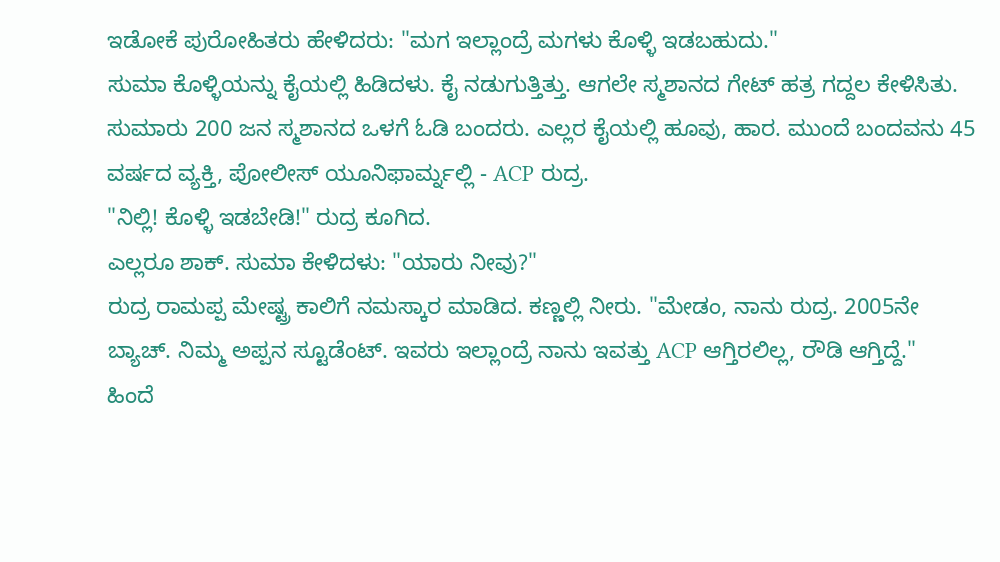ಇಡೋಕೆ ಪುರೋಹಿತರು ಹೇಳಿದರು: "ಮಗ ಇಲ್ಲಾಂದ್ರೆ ಮಗಳು ಕೊಳ್ಳಿ ಇಡಬಹುದು."
ಸುಮಾ ಕೊಳ್ಳಿಯನ್ನು ಕೈಯಲ್ಲಿ ಹಿಡಿದಳು. ಕೈ ನಡುಗುತ್ತಿತ್ತು. ಆಗಲೇ ಸ್ಮಶಾನದ ಗೇಟ್ ಹತ್ರ ಗದ್ದಲ ಕೇಳಿಸಿತು.
ಸುಮಾರು 200 ಜನ ಸ್ಮಶಾನದ ಒಳಗೆ ಓಡಿ ಬಂದರು. ಎಲ್ಲರ ಕೈಯಲ್ಲಿ ಹೂವು, ಹಾರ. ಮುಂದೆ ಬಂದವನು 45 ವರ್ಷದ ವ್ಯಕ್ತಿ, ಪೋಲೀಸ್ ಯೂನಿಫಾರ್ಮ್ನಲ್ಲಿ - ACP ರುದ್ರ.
"ನಿಲ್ಲಿ! ಕೊಳ್ಳಿ ಇಡಬೇಡಿ!" ರುದ್ರ ಕೂಗಿದ.
ಎಲ್ಲರೂ ಶಾಕ್. ಸುಮಾ ಕೇಳಿದಳು: "ಯಾರು ನೀವು?"
ರುದ್ರ ರಾಮಪ್ಪ ಮೇಷ್ಟ್ರ ಕಾಲಿಗೆ ನಮಸ್ಕಾರ ಮಾಡಿದ. ಕಣ್ಣಲ್ಲಿ ನೀರು. "ಮೇಡಂ, ನಾನು ರುದ್ರ. 2005ನೇ ಬ್ಯಾಚ್. ನಿಮ್ಮ ಅಪ್ಪನ ಸ್ಟೂಡೆಂಟ್. ಇವರು ಇಲ್ಲಾಂದ್ರೆ ನಾನು ಇವತ್ತು ACP ಆಗ್ತಿರಲಿಲ್ಲ, ರೌಡಿ ಆಗ್ತಿದ್ದೆ."
ಹಿಂದೆ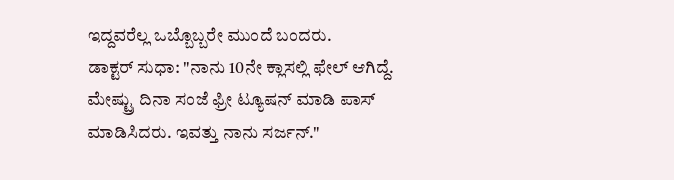ಇದ್ದವರೆಲ್ಲ ಒಬ್ಬೊಬ್ಬರೇ ಮುಂದೆ ಬಂದರು.
ಡಾಕ್ಟರ್ ಸುಧಾ: "ನಾನು 10ನೇ ಕ್ಲಾಸಲ್ಲಿ ಫೇಲ್ ಆಗಿದ್ದೆ. ಮೇಷ್ಟ್ರು ದಿನಾ ಸಂಜೆ ಫ್ರೀ ಟ್ಯೂಷನ್ ಮಾಡಿ ಪಾಸ್ ಮಾಡಿಸಿದರು. ಇವತ್ತು ನಾನು ಸರ್ಜನ್."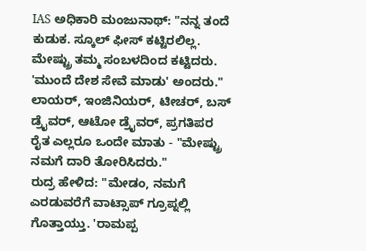IAS ಅಧಿಕಾರಿ ಮಂಜುನಾಥ್: "ನನ್ನ ತಂದೆ ಕುಡುಕ. ಸ್ಕೂಲ್ ಫೀಸ್ ಕಟ್ಟಿರಲಿಲ್ಲ. ಮೇಷ್ಟ್ರು ತಮ್ಮ ಸಂಬಳದಿಂದ ಕಟ್ಟಿದರು. 'ಮುಂದೆ ದೇಶ ಸೇವೆ ಮಾಡು' ಅಂದರು."
ಲಾಯರ್, ಇಂಜಿನಿಯರ್, ಟೀಚರ್, ಬಸ್ ಡ್ರೈವರ್, ಆಟೋ ಡ್ರೈವರ್, ಪ್ರಗತಿಪರ ರೈತ ಎಲ್ಲರೂ ಒಂದೇ ಮಾತು - "ಮೇಷ್ಟ್ರು ನಮಗೆ ದಾರಿ ತೋರಿಸಿದರು."
ರುದ್ರ ಹೇಳಿದ: "ಮೇಡಂ, ನಮಗೆ ಎರಡುವರೆಗೆ ವಾಟ್ಸಾಪ್ ಗ್ರೂಪ್ನಲ್ಲಿ ಗೊತ್ತಾಯ್ತು. 'ರಾಮಪ್ಪ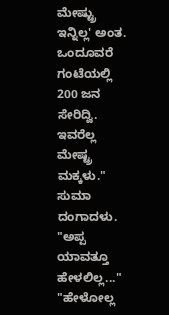ಮೇಷ್ಟ್ರು ಇನ್ನಿಲ್ಲ' ಅಂತ. ಒಂದೂವರೆ ಗಂಟೆಯಲ್ಲಿ 200 ಜನ ಸೇರಿದ್ವಿ. ಇವರೆಲ್ಲ ಮೇಷ್ಟ್ರ ಮಕ್ಕಳು."
ಸುಮಾ ದಂಗಾದಳು. "ಅಪ್ಪ ಯಾವತ್ತೂ ಹೇಳಲಿಲ್ಲ..."
"ಹೇಳೋಲ್ಲ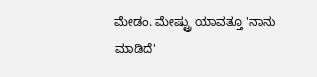ಮೇಡಂ. ಮೇಷ್ಟ್ರು ಯಾವತ್ತೂ 'ನಾನು ಮಾಡಿದೆ'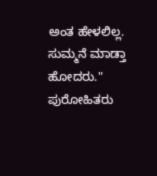ಅಂತ ಹೇಳಲಿಲ್ಲ. ಸುಮ್ಮನೆ ಮಾಡ್ತಾ ಹೋದರು."
ಪುರೋಹಿತರು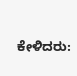ಕೇಳಿದರು: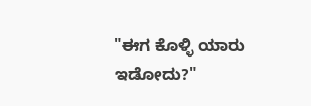"ಈಗ ಕೊಳ್ಳಿ ಯಾರು ಇಡೋದು?"